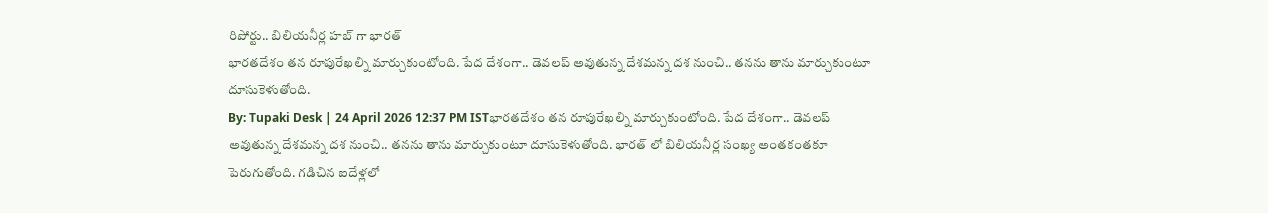రిపోర్టు.. బిలియనీర్ల హబ్ గా భారత్
భారతదేశం తన రూపురేఖల్ని మార్చుకుంటోంది. పేద దేశంగా.. డెవలప్ అవుతున్న దేశమన్న దశ నుంచి.. తనను తాను మార్చుకుంటూ దూసుకెళుతోంది.
By: Tupaki Desk | 24 April 2026 12:37 PM ISTభారతదేశం తన రూపురేఖల్ని మార్చుకుంటోంది. పేద దేశంగా.. డెవలప్ అవుతున్న దేశమన్న దశ నుంచి.. తనను తాను మార్చుకుంటూ దూసుకెళుతోంది. భారత్ లో బిలియనీర్ల సంఖ్య అంతకంతకూ పెరుగుతోంది. గడిచిన ఐదేళ్లలో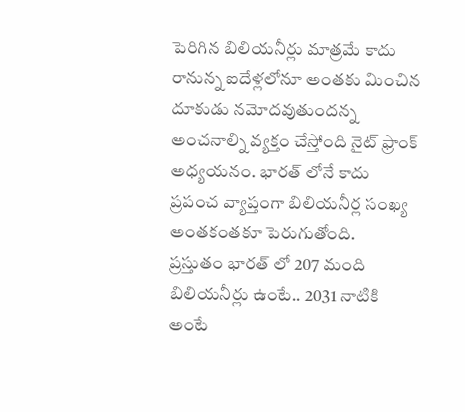పెరిగిన బిలియనీర్లు మాత్రమే కాదు రానున్న ఐదేళ్లలోనూ అంతకు మించిన దూకుడు నమోదవుతుందన్న అంచనాల్ని వ్యక్తం చేస్తోంది నైట్ ఫ్రాంక్ అధ్యయనం. భారత్ లోనే కాదు ప్రపంచ వ్యాప్తంగా బిలియనీర్ల సంఖ్య అంతకంతకూ పెరుగుతోంది.
ప్రస్తుతం భారత్ లో 207 మంది బిలియనీర్లు ఉంటే.. 2031 నాటికి అంటే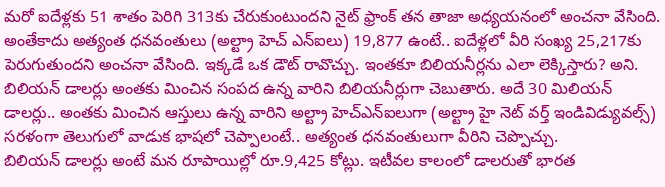మరో ఐదేళ్లకు 51 శాతం పెరిగి 313కు చేరుకుంటుందని నైట్ ఫ్రాంక్ తన తాజా అధ్యయనంలో అంచనా వేసింది. అంతేకాదు అత్యంత ధనవంతులు (అల్ట్రా హెచ్ ఎన్ఐలు) 19,877 ఉంటే.. ఐదేళ్లలో వీరి సంఖ్య 25,217కు పెరుగుతుందని అంచనా వేసింది. ఇక్కడే ఒక డౌట్ రావొచ్చు. ఇంతకూ బిలియనీర్లను ఎలా లెక్కిస్తారు? అని. బిలియన్ డాలర్లు అంతకు మించిన సంపద ఉన్న వారిని బిలియనీర్లుగా చెబుతారు. అదే 30 మిలియన్ డాలర్లు.. అంతకు మించిన ఆస్తులు ఉన్న వారిని అల్ట్రా హెచ్ఎన్ఐలుగా (అల్ట్రా హై నెట్ వర్త్ ఇండివిడ్యువల్స్) సరళంగా తెలుగులో వాడుక భాషలో చెప్పాలంటే.. అత్యంత ధనవంతులుగా వీరిని చెప్పొచ్చు.
బిలియన్ డాలర్లు అంటే మన రూపాయిల్లో రూ.9,425 కోట్లు. ఇటీవల కాలంలో డాలరుతో భారత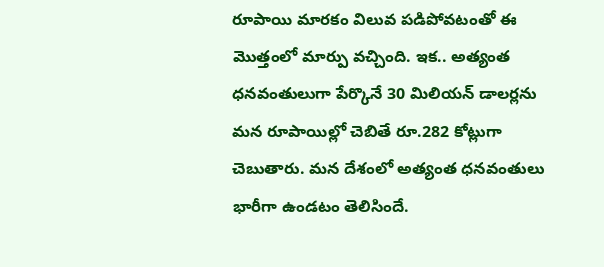రూపాయి మారకం విలువ పడిపోవటంతో ఈ మొత్తంలో మార్పు వచ్చింది. ఇక.. అత్యంత ధనవంతులుగా పేర్కొనే 30 మిలియన్ డాలర్లను మన రూపాయిల్లో చెబితే రూ.282 కోట్లుగా చెబుతారు. మన దేశంలో అత్యంత ధనవంతులు భారీగా ఉండటం తెలిసిందే.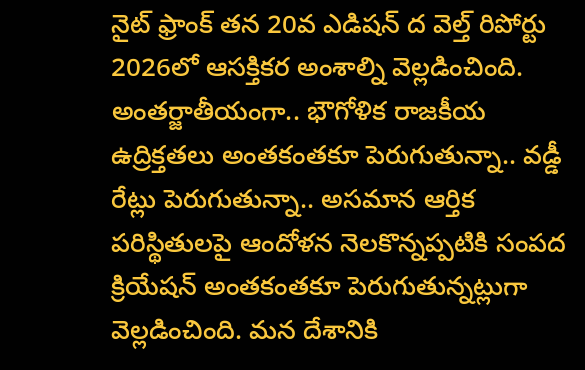నైట్ ఫ్రాంక్ తన 20వ ఎడిషన్ ద వెల్త్ రిపోర్టు 2026లో ఆసక్తికర అంశాల్ని వెల్లడించింది. అంతర్జాతీయంగా.. భౌగోళిక రాజకీయ ఉద్రిక్తతలు అంతకంతకూ పెరుగుతున్నా.. వడ్డీ రేట్లు పెరుగుతున్నా.. అసమాన ఆర్తిక పరిస్థితులపై ఆందోళన నెలకొన్నప్పటికి సంపద క్రియేషన్ అంతకంతకూ పెరుగుతున్నట్లుగా వెల్లడించింది. మన దేశానికి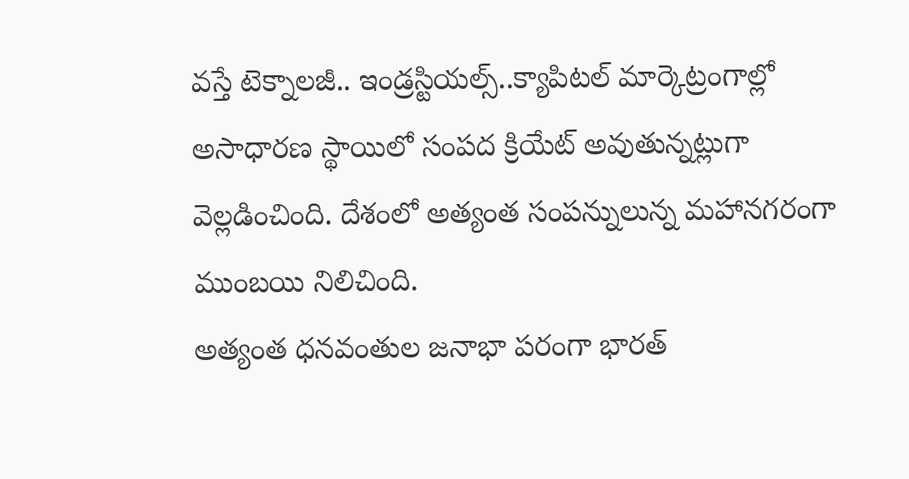వస్తే టెక్నాలజీ.. ఇండ్రస్టియల్స్..క్యాపిటల్ మార్కెట్రంగాల్లో అసాధారణ స్థాయిలో సంపద క్రియేట్ అవుతున్నట్లుగా వెల్లడించింది. దేశంలో అత్యంత సంపన్నులున్న మహానగరంగా ముంబయి నిలిచింది.
అత్యంత ధనవంతుల జనాభా పరంగా భారత్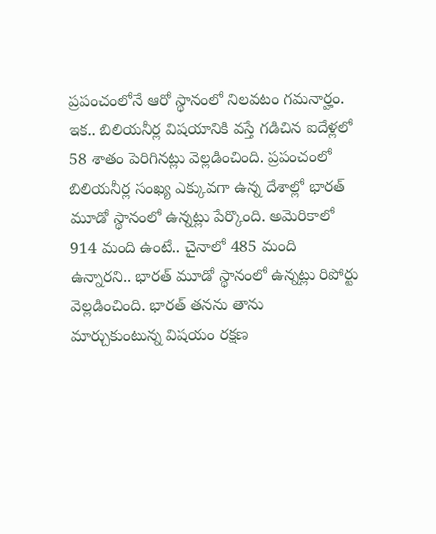ప్రపంచంలోనే ఆరో స్థానంలో నిలవటం గమనార్హం. ఇక.. బిలియనీర్ల విషయానికి వస్తే గడిచిన ఐదేళ్లలో 58 శాతం పెరిగినట్లు వెల్లడించింది. ప్రపంచంలో బిలియనీర్ల సంఖ్య ఎక్కువగా ఉన్న దేశాల్లో భారత్ మూడో స్థానంలో ఉన్నట్లు పేర్కొంది. అమెరికాలో 914 మంది ఉంటే.. చైనాలో 485 మంది ఉన్నారని.. భారత్ మూడో స్థానంలో ఉన్నట్లు రిపోర్టు వెల్లడించింది. భారత్ తనను తాను మార్చుకుంటున్న విషయం రక్షణ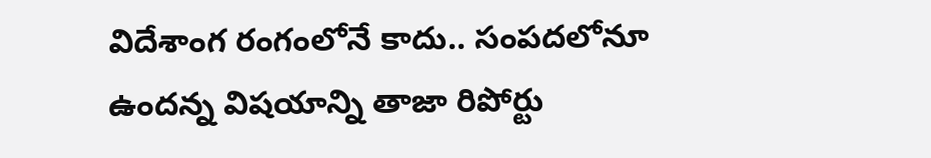విదేశాంగ రంగంలోనే కాదు.. సంపదలోనూ ఉందన్న విషయాన్ని తాజా రిపోర్టు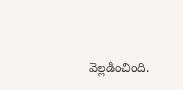వెల్లడించింది.